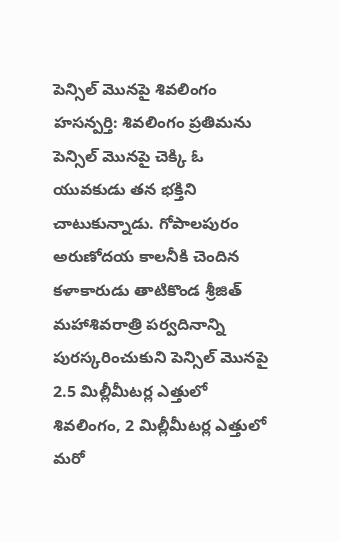పెన్సిల్ మొనపై శివలింగం
హసన్పర్తి: శివలింగం ప్రతిమను పెన్సిల్ మొనపై చెక్కి ఓ యువకుడు తన భక్తిని చాటుకున్నాడు. గోపాలపురం అరుణోదయ కాలనీకి చెందిన కళాకారుడు తాటికొండ శ్రీజిత్ మహాశివరాత్రి పర్వదినాన్ని పురస్కరించుకుని పెన్సిల్ మొనపై 2.5 మిల్లీమీటర్ల ఎత్తులో శివలింగం, 2 మిల్లీమీటర్ల ఎత్తులో మరో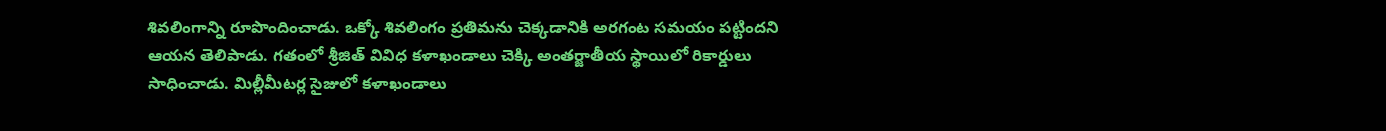శివలింగాన్ని రూపొందించాడు. ఒక్కో శివలింగం ప్రతిమను చెక్కడానికి అరగంట సమయం పట్టిందని ఆయన తెలిపాడు. గతంలో శ్రీజిత్ వివిధ కళాఖండాలు చెక్కి అంతర్జాతీయ స్థాయిలో రికార్డులు సాధించాడు. మిల్లీమీటర్ల సైజులో కళాఖండాలు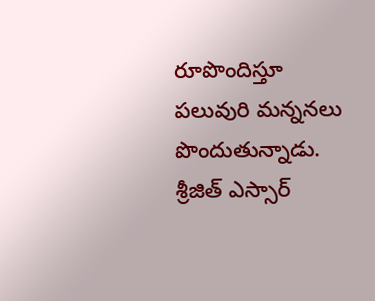రూపొందిస్తూ పలువురి మన్ననలు పొందుతున్నాడు. శ్రీజిత్ ఎస్సార్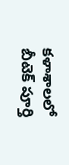కళాశాలలో బీటెక్ పూర్తి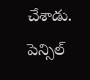చేశాడు.
పెన్సిల్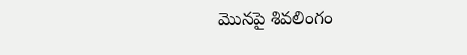మొనపై శివలింగం